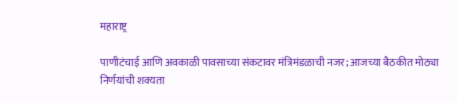महाराष्ट्र

पाणीटंचाई आणि अवकाळी पावसाच्या संकटावर मंत्रिमंडळाची नजर; आजच्या बैठकीत मोठ्या निर्णयांची शक्यता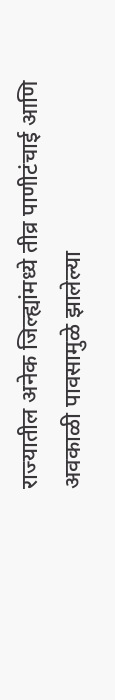राज्यातील अनेक जिल्ह्यांमध्ये तीव्र पाणीटंचाई आणि अवकाळी पावसामुळे झालेल्या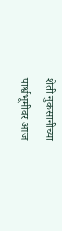शेती नुकसानीच्या पार्श्वभूमीवर आज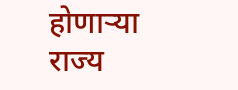होणाऱ्या राज्य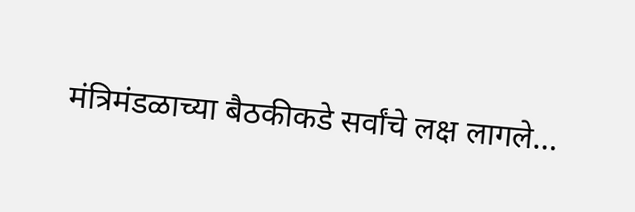मंत्रिमंडळाच्या बैठकीकडे सर्वांचे लक्ष लागले…